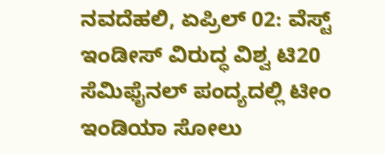ನವದೆಹಲಿ, ಏಪ್ರಿಲ್ 02: ವೆಸ್ಟ್ ಇಂಡೀಸ್ ವಿರುದ್ಧ ವಿಶ್ವ ಟಿ20 ಸೆಮಿಫೈನಲ್ ಪಂದ್ಯದಲ್ಲಿ ಟೀಂ ಇಂಡಿಯಾ ಸೋಲು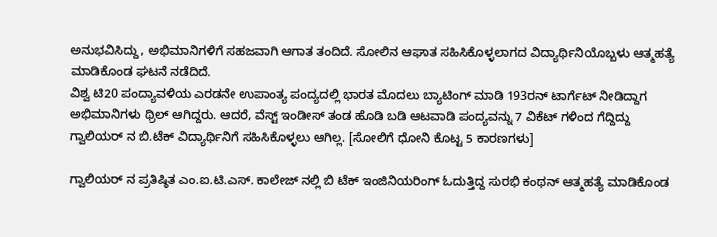ಅನುಭವಿಸಿದ್ದು, ಅಭಿಮಾನಿಗಳಿಗೆ ಸಹಜವಾಗಿ ಆಗಾತ ತಂದಿದೆ. ಸೋಲಿನ ಆಘಾತ ಸಹಿಸಿಕೊಳ್ಳಲಾಗದ ವಿದ್ಯಾರ್ಥಿನಿಯೊಬ್ಬಳು ಆತ್ಮಹತ್ಯೆ ಮಾಡಿಕೊಂಡ ಘಟನೆ ನಡೆದಿದೆ.
ವಿಶ್ವ ಟಿ20 ಪಂದ್ಯಾವಳಿಯ ಎರಡನೇ ಉಪಾಂತ್ಯ ಪಂದ್ಯದಲ್ಲಿ ಭಾರತ ಮೊದಲು ಬ್ಯಾಟಿಂಗ್ ಮಾಡಿ 193ರನ್ ಟಾರ್ಗೆಟ್ ನೀಡಿದ್ದಾಗ ಅಭಿಮಾನಿಗಳು ಥ್ರಿಲ್ ಆಗಿದ್ದರು. ಆದರೆ, ವೆಸ್ಟ್ ಇಂಡೀಸ್ ತಂಡ ಹೊಡಿ ಬಡಿ ಆಟವಾಡಿ ಪಂದ್ಯವನ್ನು 7 ವಿಕೆಟ್ ಗಳಿಂದ ಗೆದ್ದಿದ್ದು ಗ್ವಾಲಿಯರ್ ನ ಬಿ.ಟೆಕ್ ವಿದ್ಯಾರ್ಥಿನಿಗೆ ಸಹಿಸಿಕೊಳ್ಳಲು ಆಗಿಲ್ಲ. [ಸೋಲಿಗೆ ಧೋನಿ ಕೊಟ್ಟ 5 ಕಾರಣಗಳು]

ಗ್ವಾಲಿಯರ್ ನ ಪ್ರತಿಷ್ಠಿತ ಎಂ.ಐ.ಟಿ.ಎಸ್. ಕಾಲೇಜ್ ನಲ್ಲಿ ಬಿ ಟೆಕ್ ಇಂಜಿನಿಯರಿಂಗ್ ಓದುತ್ತಿದ್ದ ಸುರಭಿ ಕಂಥನ್ ಆತ್ಮಹತ್ಯೆ ಮಾಡಿಕೊಂಡ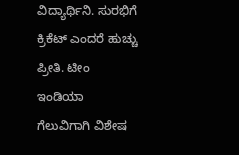ವಿದ್ಯಾರ್ಥಿನಿ. ಸುರಭಿಗೆ ಕ್ರಿಕೆಟ್ ಎಂದರೆ ಹುಚ್ಚು ಪ್ರೀತಿ. ಟೀಂ ಇಂಡಿಯಾ ಗೆಲುವಿಗಾಗಿ ವಿಶೇಷ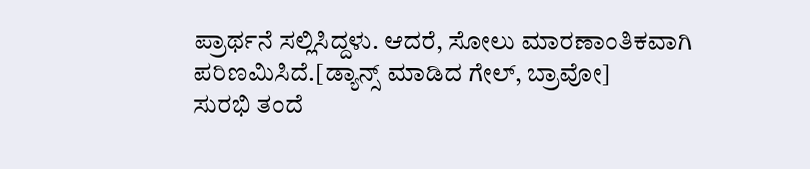ಪ್ರಾರ್ಥನೆ ಸಲ್ಲಿಸಿದ್ದಳು. ಆದರೆ, ಸೋಲು ಮಾರಣಾಂತಿಕವಾಗಿ ಪರಿಣಮಿಸಿದೆ.[ಡ್ಯಾನ್ಸ್ ಮಾಡಿದ ಗೇಲ್, ಬ್ರಾವೋ]
ಸುರಭಿ ತಂದೆ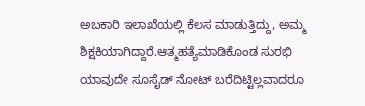ಅಬಕಾರಿ ಇಲಾಖೆಯಲ್ಲಿ ಕೆಲಸ ಮಾಡುತ್ತಿದ್ದು, ಅಮ್ಮ ಶಿಕ್ಷಕಿಯಾಗಿದ್ದಾರೆ.ಆತ್ಮಹತ್ಯೆಮಾಡಿಕೊಂಡ ಸುರಭಿ ಯಾವುದೇ ಸೂಸೈಡ್ ನೋಟ್ ಬರೆದಿಟ್ಟಿಲ್ಲವಾದರೂ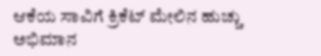ಆಕೆಯ ಸಾವಿಗೆ ಕ್ರಿಕೆಟ್ ಮೇಲಿನ ಹುಚ್ಚು ಅಭಿಮಾನ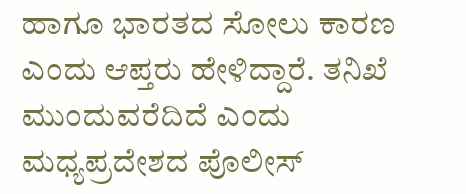ಹಾಗೂ ಭಾರತದ ಸೋಲು ಕಾರಣ ಎಂದು ಆಪ್ತರು ಹೇಳಿದ್ದಾರೆ. ತನಿಖೆ ಮುಂದುವರೆದಿದೆ ಎಂದು ಮಧ್ಯಪ್ರದೇಶದ ಪೊಲೀಸ್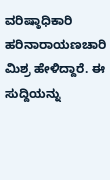ವರಿಷ್ಠಾಧಿಕಾರಿ ಹರಿನಾರಾಯಣಚಾರಿ ಮಿಶ್ರ ಹೇಳಿದ್ದಾರೆ. ಈ ಸುದ್ದಿಯನ್ನು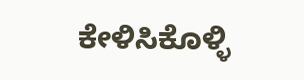ಕೇಳಿಸಿಕೊಳ್ಳಿ